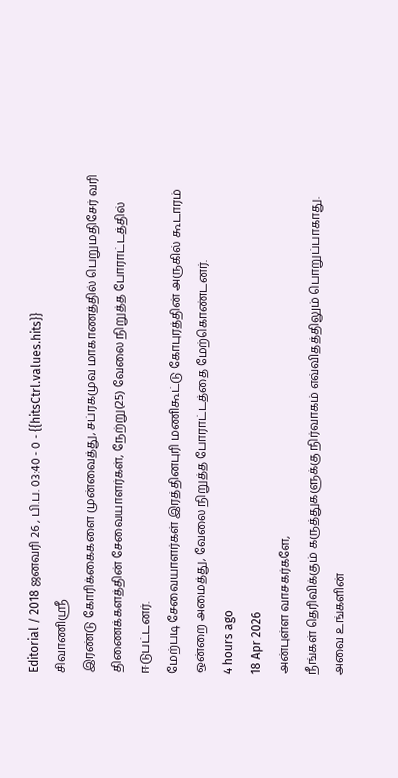Editorial / 2018 ஜனவரி 26 , பி.ப. 03:40 - 0 - {{hitsCtrl.values.hits}}
சிவாணிஸ்ரீ
இரண்டு கோரிக்கைகளை முன்வைத்து, சப்ரகமுவ மாகாணத்தில் பெறுமதிசேர் வரி திணைக்களத்தின் சேவையாளர்கள், நேற்று(25) வேலை நிறுத்த போராட்டத்தில் ஈடுபட்டனர்.
மேற்படி சேவையாளர்கள் இரத்தினபுரி மணிகூட்டு கோபுரத்தின் அருகில் கூடாரம் ஒன்றை அமைத்து, வேலை நிறுத்த போராட்டத்தை மேற்கொண்டனர்.
4 hours ago
18 Apr 2026
அன்புள்ள வாசகர்களே,
நீங்கள் தெரிவிக்கும் கருத்துகளுக்கு நிர்வாகம் எவ்விதத்திலும் பொறுப்பாகாது. அவை உங்களின்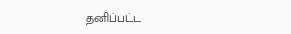தனிப்பட்ட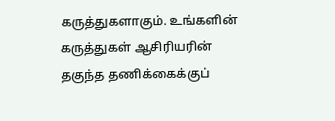கருத்துகளாகும். உங்களின் கருத்துகள் ஆசிரியரின் தகுந்த தணிக்கைக்குப்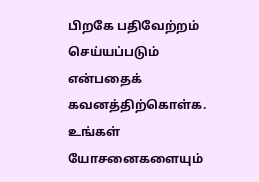பிறகே பதிவேற்றம் செய்யப்படும் என்பதைக் கவனத்திற்கொள்க. உங்கள் யோசனைகளையும்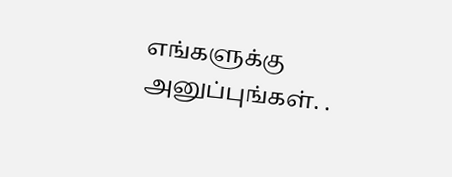எங்களுக்கு அனுப்புங்கள். .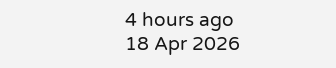4 hours ago
18 Apr 2026